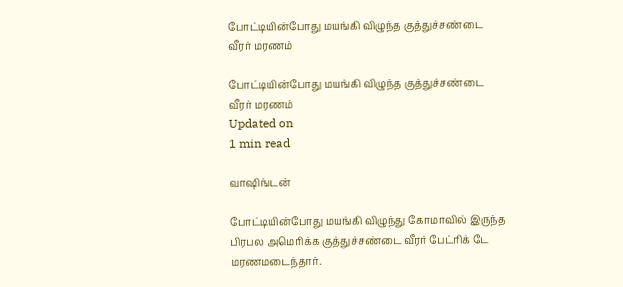போட்டியின்போது மயங்கி விழுந்த குத்துச்சண்டை வீரர் மரணம்

போட்டியின்போது மயங்கி விழுந்த குத்துச்சண்டை வீரர் மரணம்
Updated on
1 min read

வாஷிங்டன்

போட்டியின்போது மயங்கி விழுந்து கோமாவில் இருந்த பிரபல அமெரிக்க குத்துச்சண்டை வீரர் பேட்ரிக் டே மரணமடைந்தார்.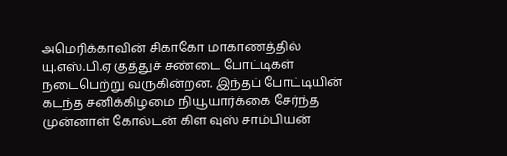அமெரிக்காவின் சிகாகோ மாகாணத்தில் யு.எஸ்.பி.ஏ குத்துச் சண்டை போட்டிகள் நடைபெற்று வருகின்றன. இந்தப் போட்டியின் கடந்த சனிக்கிழமை நியூயார்க்கை சேர்ந்த முன்னாள் கோல்டன் கிள வுஸ் சாம்பியன்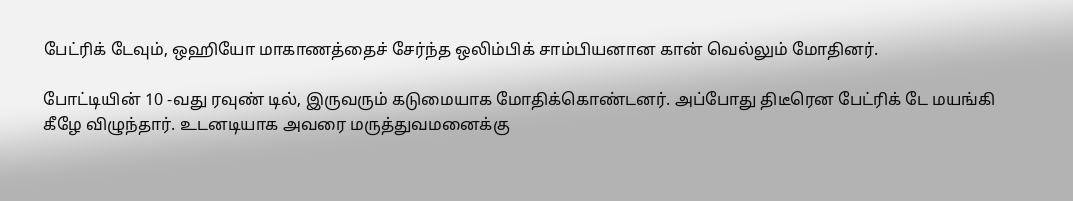பேட்ரிக் டேவும், ஒஹியோ மாகாணத்தைச் சேர்ந்த ஒலிம்பிக் சாம்பியனான கான் வெல்லும் மோதினர்.

போட்டியின் 10 -வது ரவுண் டில், இருவரும் கடுமையாக மோதிக்கொண்டனர். அப்போது திடீரென பேட்ரிக் டே மயங்கி கீழே விழுந்தார். உடனடியாக அவரை மருத்துவமனைக்கு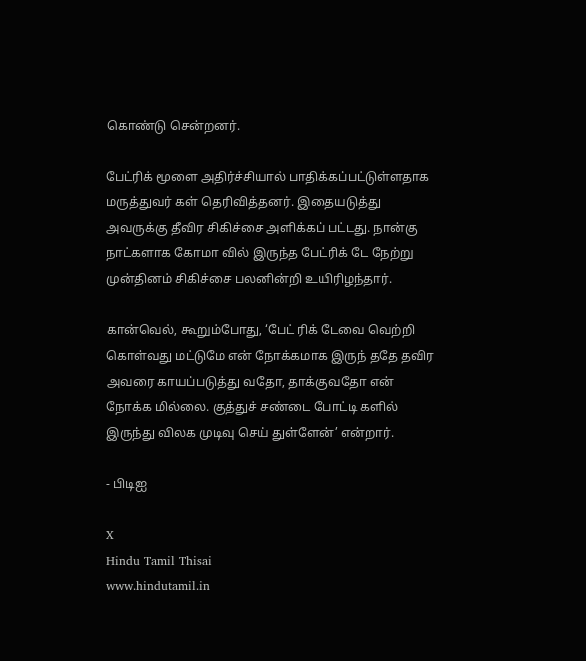கொண்டு சென்றனர்.

பேட்ரிக் மூளை அதிர்ச்சியால் பாதிக்கப்பட்டுள்ளதாக மருத்துவர் கள் தெரிவித்தனர். இதையடுத்து அவருக்கு தீவிர சிகிச்சை அளிக்கப் பட்டது. நான்கு நாட்களாக கோமா வில் இருந்த பேட்ரிக் டே நேற்று முன்தினம் சிகிச்சை பலனின்றி உயிரிழந்தார்.

கான்வெல், கூறும்போது, ‘பேட் ரிக் டேவை வெற்றி கொள்வது மட்டுமே என் நோக்கமாக இருந் ததே தவிர அவரை காயப்படுத்து வதோ, தாக்குவதோ என் நோக்க மில்லை. குத்துச் சண்டை போட்டி களில் இருந்து விலக முடிவு செய் துள்ளேன்’ என்றார்.

- பிடிஐ

X
Hindu Tamil Thisai
www.hindutamil.in